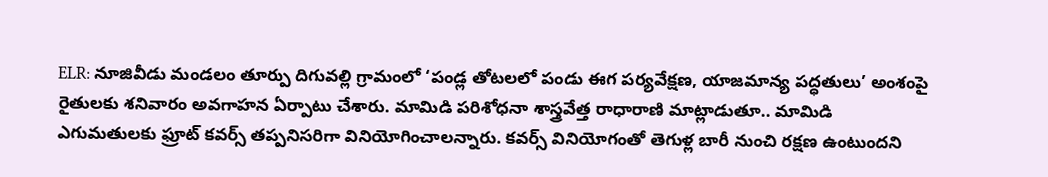ELR: నూజివీడు మండలం తూర్పు దిగువల్లి గ్రామంలో ‘పండ్ల తోటలలో పండు ఈగ పర్యవేక్షణ, యాజమాన్య పద్ధతులు’ అంశంపై రైతులకు శనివారం అవగాహన ఏర్పాటు చేశారు. మామిడి పరిశోధనా శాస్త్రవేత్త రాధారాణి మాట్లాడుతూ.. మామిడి ఎగుమతులకు ఫ్రూట్ కవర్స్ తప్పనిసరిగా వినియోగించాలన్నారు. కవర్స్ వినియోగంతో తెగుళ్ల బారీ నుంచి రక్షణ ఉంటుందని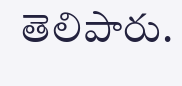తెలిపారు.